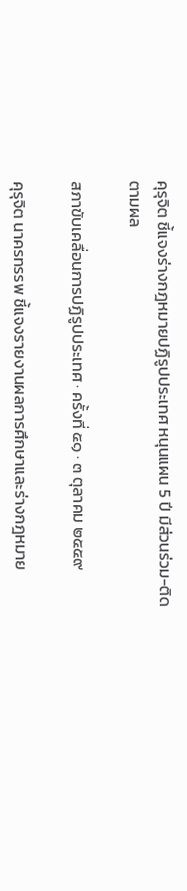คุรุจิต ชี้แจงร่างกฎหมายปฏิรูปประเทศ หนุนแผน 5 ปี มีส่วนร่วม-ติดตามผล

สภาขับเคลื่อนการปฏิรูปประเทศ · ครั้งที่ ๕๑ · ๓ ตุลาคม ๒๕๕๙

คุรุจิต นาครทรรพ ชี้แจงรายงานผลการศึกษาและร่างกฎหมาย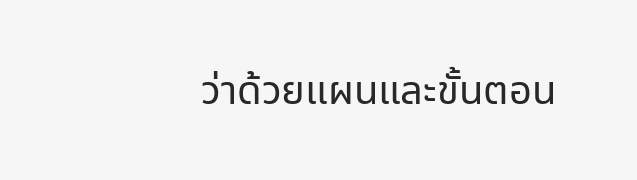ว่าด้วยแผนและขั้นตอน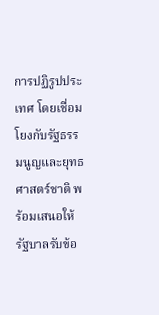การปฏิรูปประเทศ โดยเชื่อมโยงกับรัฐธรรมนูญและยุทธศาสตร์ชาติ พร้อมเสนอให้รัฐบาลรับข้อ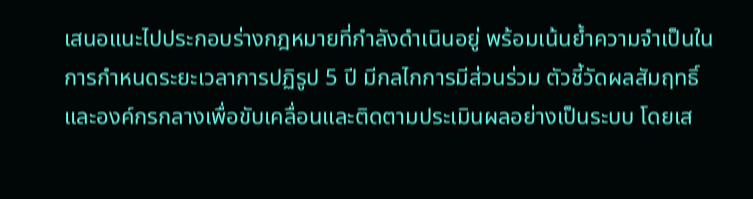เสนอแนะไปประกอบร่างกฎหมายที่กำลังดำเนินอยู่ พร้อมเน้นย้ำความจำเป็นในการกำหนดระยะเวลาการปฏิรูป 5 ปี มีกลไกการมีส่วนร่วม ตัวชี้วัดผลสัมฤทธิ์ และองค์กรกลางเพื่อขับเคลื่อนและติดตามประเมินผลอย่างเป็นระบบ โดยเส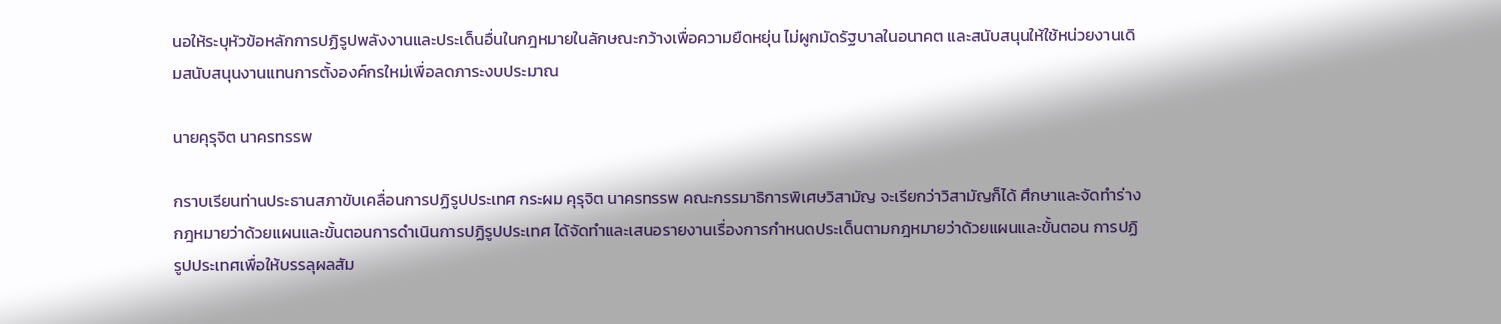นอให้ระบุหัวข้อหลักการปฏิรูปพลังงานและประเด็นอื่นในกฎหมายในลักษณะกว้างเพื่อความยืดหยุ่น ไม่ผูกมัดรัฐบาลในอนาคต และสนับสนุนให้ใช้หน่วยงานเดิมสนับสนุนงานแทนการตั้งองค์กรใหม่เพื่อลดภาระงบประมาณ

นายคุรุจิต นาครทรรพ

กราบเรียนท่านประธานสภาขับเคลื่อนการปฏิรูปประเทศ กระผม คุรุจิต นาครทรรพ คณะกรรมาธิการพิเศษวิสามัญ จะเรียกว่าวิสามัญก็ได้ ศึกษาและจัดทําร่างกฎหมายว่าด้วยแผนและขั้นตอนการดําเนินการปฏิรูปประเทศ ได้จัดทําและเสนอรายงานเรื่องการกําหนดประเด็นตามกฎหมายว่าด้วยแผนและขั้นตอน การปฏิรูปประเทศเพื่อให้บรรลุผลสัม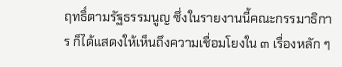ฤทธิ์ตามรัฐธรรมนูญ ซึ่งในรายงานนี้คณะกรรมาธิการ ก็ได้แสดงให้เห็นถึงความเชื่อมโยงใน ๓ เรื่องหลัก ๆ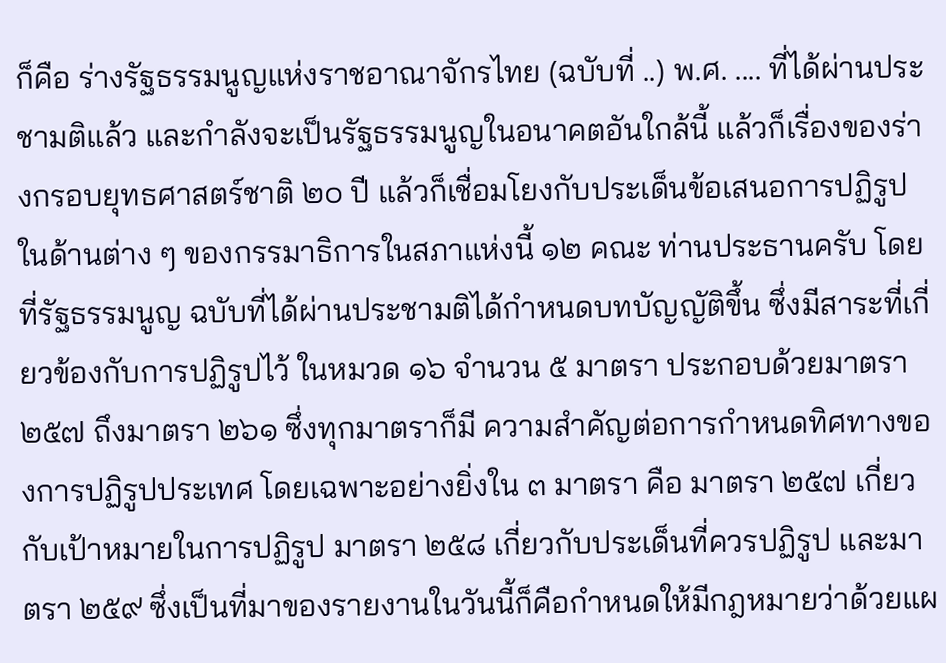ก็คือ ร่างรัฐธรรมนูญแห่งราชอาณาจักรไทย (ฉบับที่ ..) พ.ศ. .... ที่ได้ผ่านประชามติแล้ว และกําลังจะเป็นรัฐธรรมนูญในอนาคตอันใกล้นี้ แล้วก็เรื่องของร่างกรอบยุทธศาสตร์ชาติ ๒๐ ปี แล้วก็เชื่อมโยงกับประเด็นข้อเสนอการปฏิรูป ในด้านต่าง ๆ ของกรรมาธิการในสภาแห่งนี้ ๑๒ คณะ ท่านประธานครับ โดยที่รัฐธรรมนูญ ฉบับที่ได้ผ่านประชามติได้กําหนดบทบัญญัติขึ้น ซึ่งมีสาระที่เกี่ยวข้องกับการปฏิรูปไว้ ในหมวด ๑๖ จํานวน ๕ มาตรา ประกอบด้วยมาตรา ๒๕๗ ถึงมาตรา ๒๖๑ ซึ่งทุกมาตราก็มี ความสําคัญต่อการกําหนดทิศทางของการปฏิรูปประเทศ โดยเฉพาะอย่างยิ่งใน ๓ มาตรา คือ มาตรา ๒๕๗ เกี่ยวกับเป้าหมายในการปฏิรูป มาตรา ๒๕๘ เกี่ยวกับประเด็นที่ควรปฏิรูป และมาตรา ๒๕๙ ซึ่งเป็นที่มาของรายงานในวันนี้ก็คือกําหนดให้มีกฎหมายว่าด้วยแผ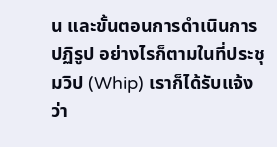น และขั้นตอนการดําเนินการปฏิรูป อย่างไรก็ตามในที่ประชุมวิป (Whip) เราก็ได้รับแจ้งว่า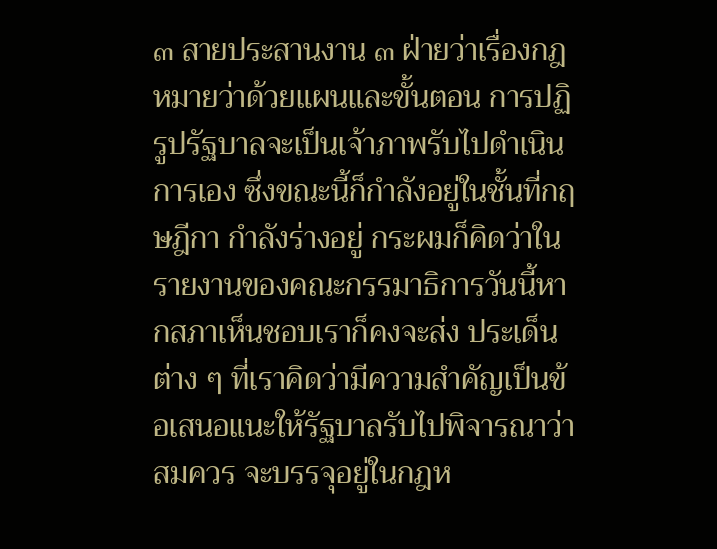๓ สายประสานงาน ๓ ฝ่ายว่าเรื่องกฎหมายว่าด้วยแผนและขั้นตอน การปฏิรูปรัฐบาลจะเป็นเจ้าภาพรับไปดําเนินการเอง ซึ่งขณะนี้ก็กําลังอยู่ในชั้นที่กฤษฎีกา กําลังร่างอยู่ กระผมก็คิดว่าในรายงานของคณะกรรมาธิการวันนี้หากสภาเห็นชอบเราก็คงจะส่ง ประเด็นต่าง ๆ ที่เราคิดว่ามีความสําคัญเป็นข้อเสนอแนะให้รัฐบาลรับไปพิจารณาว่าสมควร จะบรรจุอยู่ในกฎห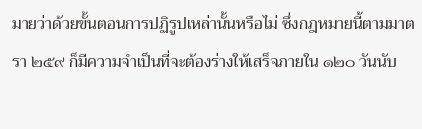มายว่าด้วยขั้นตอนการปฏิรูปเหล่านั้นหรือไม่ ซึ่งกฎหมายนี้ตามมาตรา ๒๕๙ ก็มีความจําเป็นที่จะต้องร่างให้เสร็จภายใน ๑๒๐ วันนับ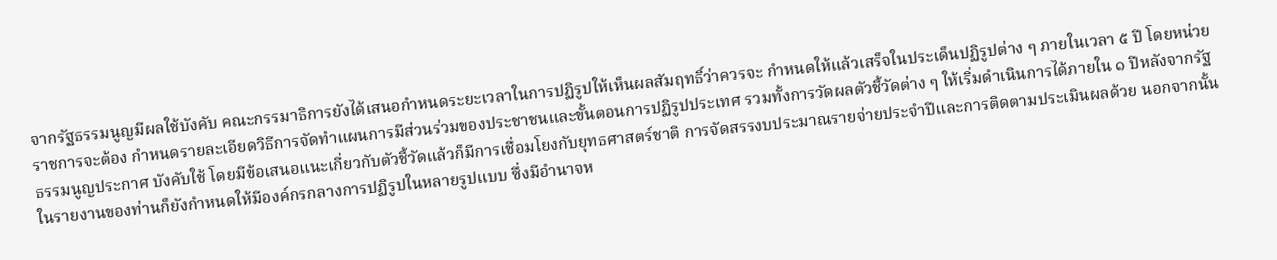จากรัฐธรรมนูญมีผลใช้บังคับ คณะกรรมาธิการยังได้เสนอกําหนดระยะเวลาในการปฏิรูปให้เห็นผลสัมฤทธิ์ว่าควรจะ กําหนดให้แล้วเสร็จในประเด็นปฏิรูปต่าง ๆ ภายในเวลา ๕ ปี โดยหน่วยราชการจะต้อง กําหนดรายละเอียดวิธีการจัดทําแผนการมีส่วนร่วมของประชาชนและขั้นตอนการปฏิรูปประเทศ รวมทั้งการวัดผลตัวชี้วัดต่าง ๆ ให้เริ่มดําเนินการได้ภายใน ๑ ปีหลังจากรัฐธรรมนูญประกาศ บังคับใช้ โดยมีข้อเสนอแนะเกี่ยวกับตัวชี้วัดแล้วก็มีการเชื่อมโยงกับยุทธศาสตร์ชาติ การจัดสรรงบประมาณรายจ่ายประจําปีและการติดตามประเมินผลด้วย นอกจากนั้น ในรายงานของท่านก็ยังกําหนดให้มีองค์กรกลางการปฏิรูปในหลายรูปแบบ ซึ่งมีอํานาจห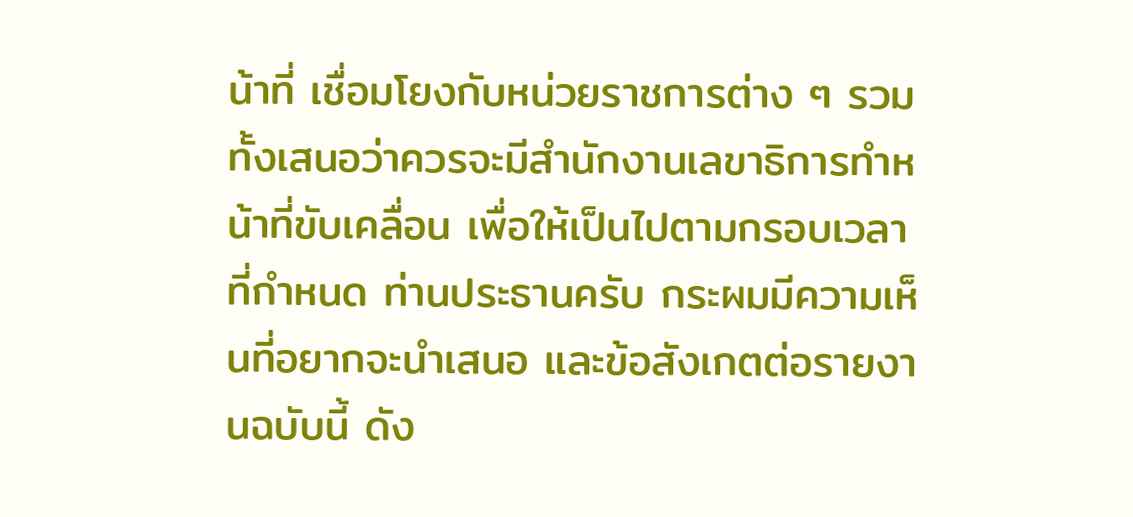น้าที่ เชื่อมโยงกับหน่วยราชการต่าง ๆ รวมทั้งเสนอว่าควรจะมีสํานักงานเลขาธิการทําหน้าที่ขับเคลื่อน เพื่อให้เป็นไปตามกรอบเวลาที่กําหนด ท่านประธานครับ กระผมมีความเห็นที่อยากจะนําเสนอ และข้อสังเกตต่อรายงานฉบับนี้ ดัง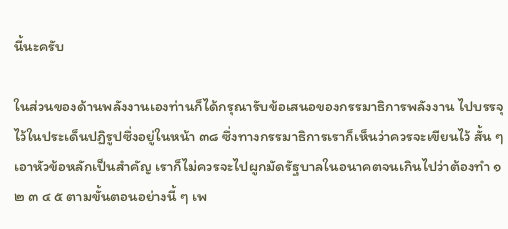นี้นะครับ

ในส่วนของด้านพลังงานเองท่านก็ได้กรุณารับข้อเสนอของกรรมาธิการพลังงาน ไปบรรจุไว้ในประเด็นปฏิรูปซึ่งอยู่ในหน้า ๓๘ ซึ่งทางกรรมาธิการเราก็เห็นว่าควรจะเขียนไว้ สั้น ๆ เอาหัวข้อหลักเป็นสําคัญ เราก็ไม่ควรจะไปผูกมัดรัฐบาลในอนาคตจนเกินไปว่าต้องทํา ๑ ๒ ๓ ๔ ๕ ตามขั้นตอนอย่างนี้ ๆ เพ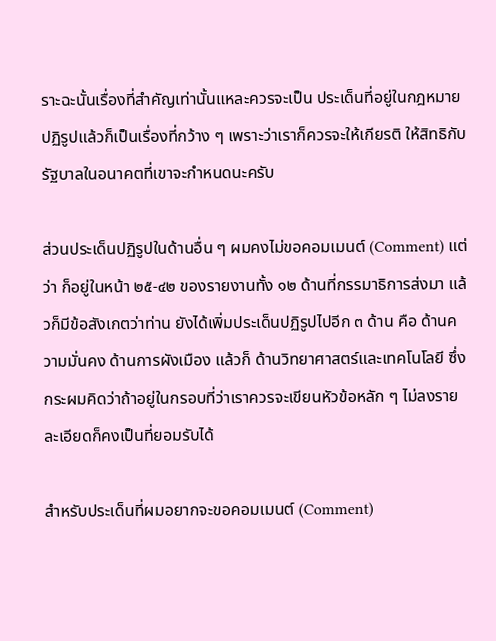ราะฉะนั้นเรื่องที่สําคัญเท่านั้นแหละควรจะเป็น ประเด็นที่อยู่ในกฎหมายปฏิรูปแล้วก็เป็นเรื่องที่กว้าง ๆ เพราะว่าเราก็ควรจะให้เกียรติ ให้สิทธิกับรัฐบาลในอนาคตที่เขาจะกําหนดนะครับ

ส่วนประเด็นปฏิรูปในด้านอื่น ๆ ผมคงไม่ขอคอมเมนต์ (Comment) แต่ว่า ก็อยู่ในหน้า ๒๕-๔๒ ของรายงานทั้ง ๑๒ ด้านที่กรรมาธิการส่งมา แล้วก็มีข้อสังเกตว่าท่าน ยังได้เพิ่มประเด็นปฏิรูปไปอีก ๓ ด้าน คือ ด้านความมั่นคง ด้านการผังเมือง แล้วก็ ด้านวิทยาศาสตร์และเทคโนโลยี ซึ่งกระผมคิดว่าถ้าอยู่ในกรอบที่ว่าเราควรจะเขียนหัวข้อหลัก ๆ ไม่ลงรายละเอียดก็คงเป็นที่ยอมรับได้

สําหรับประเด็นที่ผมอยากจะขอคอมเมนต์ (Comment)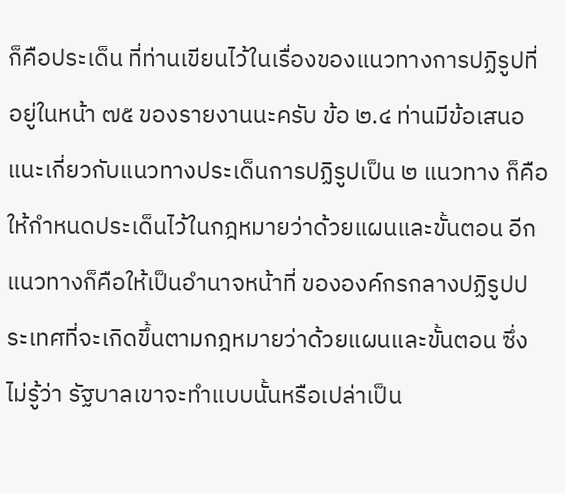ก็คือประเด็น ที่ท่านเขียนไว้ในเรื่องของแนวทางการปฏิรูปที่อยู่ในหน้า ๗๕ ของรายงานนะครับ ข้อ ๒.๔ ท่านมีข้อเสนอแนะเกี่ยวกับแนวทางประเด็นการปฏิรูปเป็น ๒ แนวทาง ก็คือ ให้กําหนดประเด็นไว้ในกฎหมายว่าด้วยแผนและขั้นตอน อีกแนวทางก็คือให้เป็นอํานาจหน้าที่ ขององค์กรกลางปฏิรูปประเทศที่จะเกิดขึ้นตามกฎหมายว่าด้วยแผนและขั้นตอน ซึ่งไม่รู้ว่า รัฐบาลเขาจะทําแบบนั้นหรือเปล่าเป็น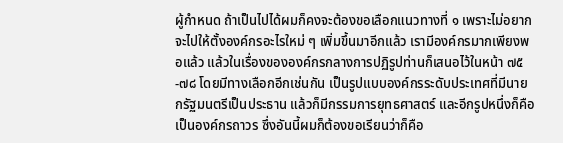ผู้กําหนด ถ้าเป็นไปได้ผมก็คงจะต้องขอเลือกแนวทางที่ ๑ เพราะไม่อยากจะไปให้ตั้งองค์กรอะไรใหม่ ๆ เพิ่มขึ้นมาอีกแล้ว เรามีองค์กรมากเพียงพอแล้ว แล้วในเรื่องขององค์กรกลางการปฏิรูปท่านก็เสนอไว้ในหน้า ๗๕-๗๘ โดยมีทางเลือกอีกเช่นกัน เป็นรูปแบบองค์กรระดับประเทศที่มีนายกรัฐมนตรีเป็นประธาน แล้วก็มีกรรมการยุทธศาสตร์ และอีกรูปหนึ่งก็คือเป็นองค์กรถาวร ซึ่งอันนี้ผมก็ต้องขอเรียนว่าก็คือ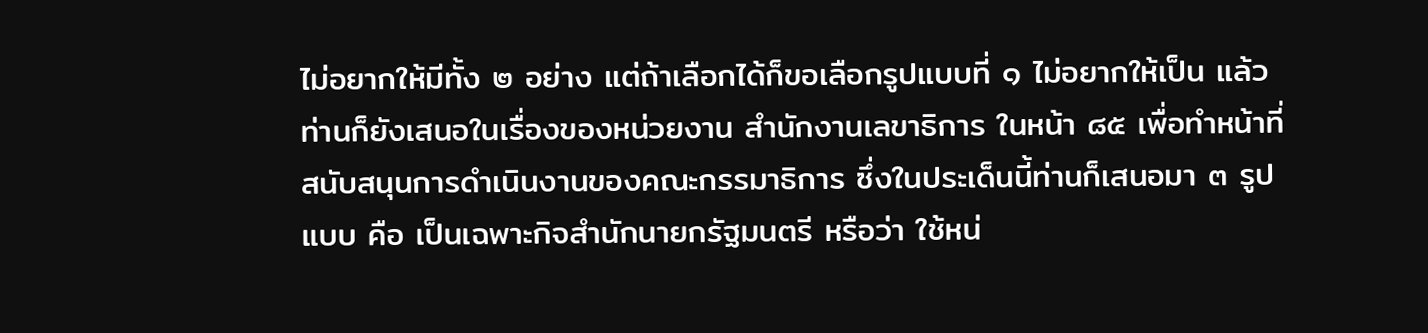ไม่อยากให้มีทั้ง ๒ อย่าง แต่ถ้าเลือกได้ก็ขอเลือกรูปแบบที่ ๑ ไม่อยากให้เป็น แล้วท่านก็ยังเสนอในเรื่องของหน่วยงาน สํานักงานเลขาธิการ ในหน้า ๘๕ เพื่อทําหน้าที่สนับสนุนการดําเนินงานของคณะกรรมาธิการ ซึ่งในประเด็นนี้ท่านก็เสนอมา ๓ รูปแบบ คือ เป็นเฉพาะกิจสํานักนายกรัฐมนตรี หรือว่า ใช้หน่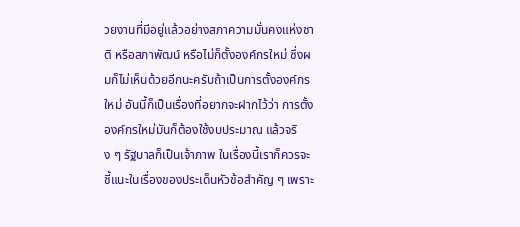วยงานที่มีอยู่แล้วอย่างสภาความมั่นคงแห่งชาติ หรือสภาพัฒน์ หรือไม่ก็ตั้งองค์กรใหม่ ซึ่งผมก็ไม่เห็นด้วยอีกนะครับถ้าเป็นการตั้งองค์กรใหม่ อันนี้ก็เป็นเรื่องที่อยากจะฝากไว้ว่า การตั้งองค์กรใหม่มันก็ต้องใช้งบประมาณ แล้วจริง ๆ รัฐบาลก็เป็นเจ้าภาพ ในเรื่องนี้เราก็ควรจะ ชี้แนะในเรื่องของประเด็นหัวข้อสําคัญ ๆ เพราะ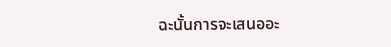ฉะนั้นการจะเสนออะ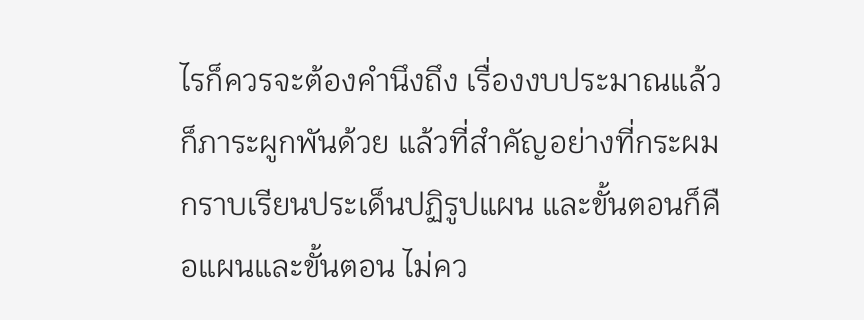ไรก็ควรจะต้องคํานึงถึง เรื่องงบประมาณแล้วก็ภาระผูกพันด้วย แล้วที่สําคัญอย่างที่กระผมกราบเรียนประเด็นปฏิรูปแผน และขั้นตอนก็คือแผนและขั้นตอน ไม่คว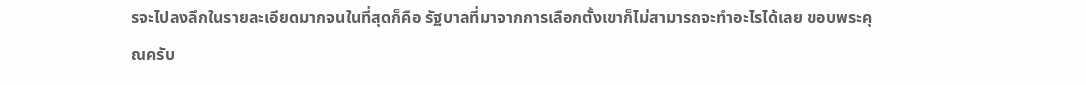รจะไปลงลึกในรายละเอียดมากจนในที่สุดก็คือ รัฐบาลที่มาจากการเลือกตั้งเขาก็ไม่สามารถจะทําอะไรได้เลย ขอบพระคุณครับ